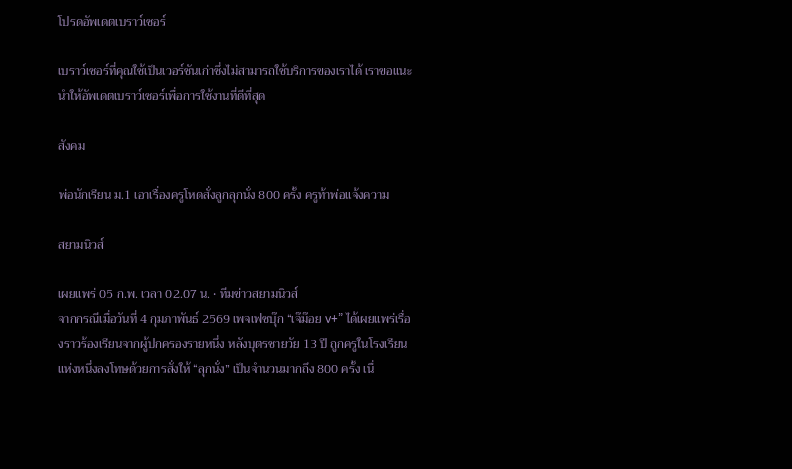โปรดอัพเดตเบราว์เซอร์

เบราว์เซอร์ที่คุณใช้เป็นเวอร์ชันเก่าซึ่งไม่สามารถใช้บริการของเราได้ เราขอแนะนำให้อัพเดตเบราว์เซอร์เพื่อการใช้งานที่ดีที่สุด

สังคม

พ่อนักเรียน ม.1 เอาเรื่องครูโหดสั่งลูกลุกนั่ง 800 ครั้ง ครูท้าพ่อแจ้งความ

สยามนิวส์

เผยแพร่ 05 ก.พ. เวลา 02.07 น. • ทีมข่าวสยามนิวส์
จากกรณีเมื่อวันที่ 4 กุมภาพันธ์ 2569 เพจเฟซบุ๊ก “เจ๊ม๊อย v+” ได้เผยแพร่เรื่องราวร้องเรียนจากผู้ปกครองรายหนึ่ง หลังบุตรชายวัย 13 ปี ถูกครูในโรงเรียนแห่งหนึ่งลงโทษด้วยการสั่งให้ “ลุกนั่ง” เป็นจำนวนมากถึง 800 ครั้ง เนื่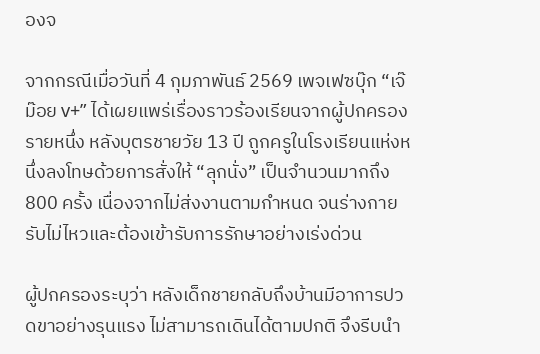องจ

จากกรณีเมื่อวันที่ 4 กุมภาพันธ์ 2569 เพจเฟซบุ๊ก “เจ๊ม๊อย v+” ได้เผยแพร่เรื่องราวร้องเรียนจากผู้ปกครองรายหนึ่ง หลังบุตรชายวัย 13 ปี ถูกครูในโรงเรียนแห่งหนึ่งลงโทษด้วยการสั่งให้ “ลุกนั่ง” เป็นจำนวนมากถึง 800 ครั้ง เนื่องจากไม่ส่งงานตามกำหนด จนร่างกายรับไม่ไหวและต้องเข้ารับการรักษาอย่างเร่งด่วน

ผู้ปกครองระบุว่า หลังเด็กชายกลับถึงบ้านมีอาการปวดขาอย่างรุนแรง ไม่สามารถเดินได้ตามปกติ จึงรีบนำ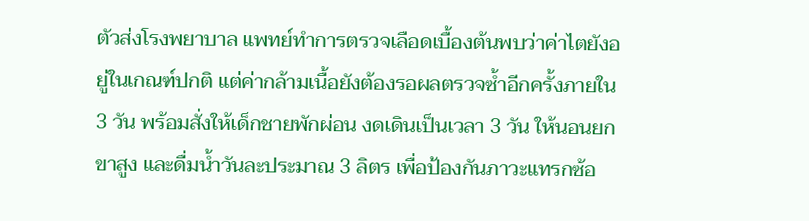ตัวส่งโรงพยาบาล แพทย์ทำการตรวจเลือดเบื้องต้นพบว่าค่าไตยังอยู่ในเกณฑ์ปกติ แต่ค่ากล้ามเนื้อยังต้องรอผลตรวจซ้ำอีกครั้งภายใน 3 วัน พร้อมสั่งให้เด็กชายพักผ่อน งดเดินเป็นเวลา 3 วัน ให้นอนยกขาสูง และดื่มน้ำวันละประมาณ 3 ลิตร เพื่อป้องกันภาวะแทรกซ้อ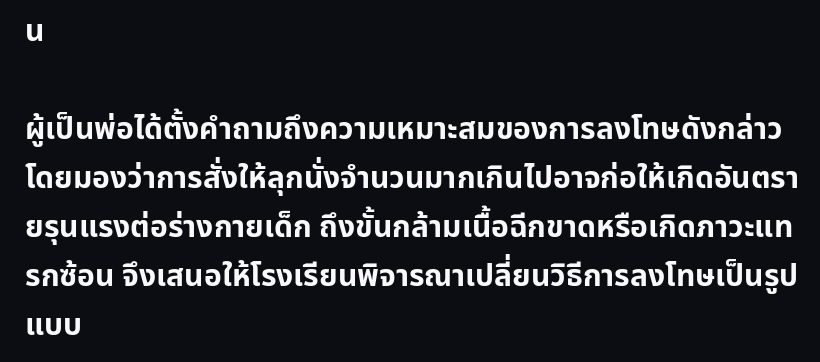น

ผู้เป็นพ่อได้ตั้งคำถามถึงความเหมาะสมของการลงโทษดังกล่าว โดยมองว่าการสั่งให้ลุกนั่งจำนวนมากเกินไปอาจก่อให้เกิดอันตรายรุนแรงต่อร่างกายเด็ก ถึงขั้นกล้ามเนื้อฉีกขาดหรือเกิดภาวะแทรกซ้อน จึงเสนอให้โรงเรียนพิจารณาเปลี่ยนวิธีการลงโทษเป็นรูปแบบ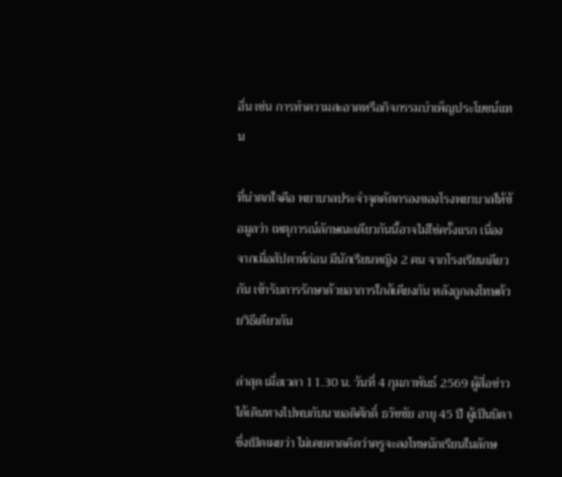อื่น เช่น การทำความสะอาดหรือกิจกรรมบำเพ็ญประโยชน์แทน

ที่น่าตกใจคือ พยาบาลประจำจุดคัดกรองของโรงพยาบาลให้ข้อมูลว่า เหตุการณ์ลักษณะเดียวกันนี้อาจไม่ใช่ครั้งแรก เนื่องจากเมื่อสัปดาห์ก่อน มีนักเรียนหญิง 2 คน จากโรงเรียนเดียวกัน เข้ารับการรักษาด้วยอาการใกล้เคียงกัน หลังถูกลงโทษด้วยวิธีเดียวกัน

ล่าสุด เมื่อเวลา 11.30 น. วันที่ 4 กุมภาพันธ์ 2569 ผู้สื่อข่าวได้เดินทางไปพบกับนายอดิศักดิ์ ธวัชชัย อายุ 45 ปี ผู้เป็นบิดา ซึ่งเปิดเผยว่า ไม่เคยคาดคิดว่าครูจะลงโทษนักเรียนในลักษ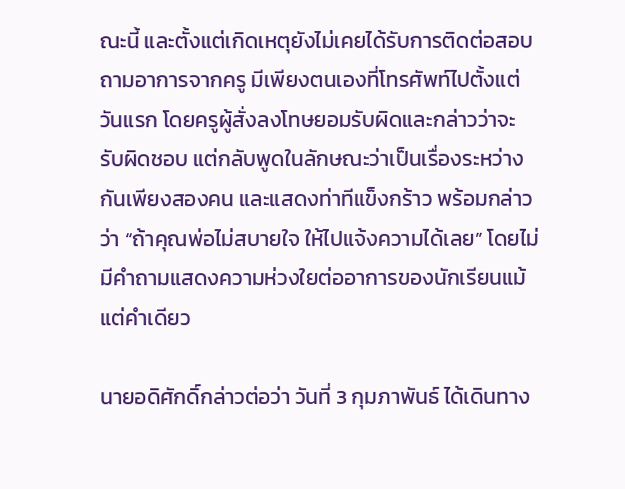ณะนี้ และตั้งแต่เกิดเหตุยังไม่เคยได้รับการติดต่อสอบถามอาการจากครู มีเพียงตนเองที่โทรศัพท์ไปตั้งแต่วันแรก โดยครูผู้สั่งลงโทษยอมรับผิดและกล่าวว่าจะรับผิดชอบ แต่กลับพูดในลักษณะว่าเป็นเรื่องระหว่างกันเพียงสองคน และแสดงท่าทีแข็งกร้าว พร้อมกล่าวว่า “ถ้าคุณพ่อไม่สบายใจ ให้ไปแจ้งความได้เลย” โดยไม่มีคำถามแสดงความห่วงใยต่ออาการของนักเรียนแม้แต่คำเดียว

นายอดิศักดิ์กล่าวต่อว่า วันที่ 3 กุมภาพันธ์ ได้เดินทาง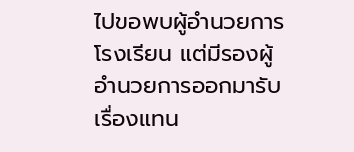ไปขอพบผู้อำนวยการโรงเรียน แต่มีรองผู้อำนวยการออกมารับเรื่องแทน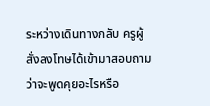ระหว่างเดินทางกลับ ครูผู้สั่งลงโทษได้เข้ามาสอบถามว่าจะพูดคุยอะไรหรือ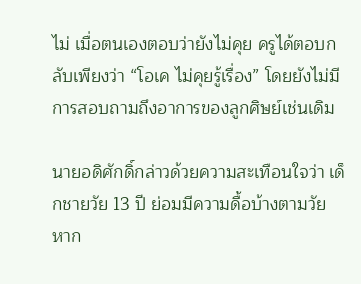ไม่ เมื่อตนเองตอบว่ายังไม่คุย ครูได้ตอบกลับเพียงว่า “โอเค ไม่คุยรู้เรื่อง” โดยยังไม่มีการสอบถามถึงอาการของลูกศิษย์เช่นเดิม

นายอดิศักดิ์กล่าวด้วยความสะเทือนใจว่า เด็กชายวัย 13 ปี ย่อมมีความดื้อบ้างตามวัย หาก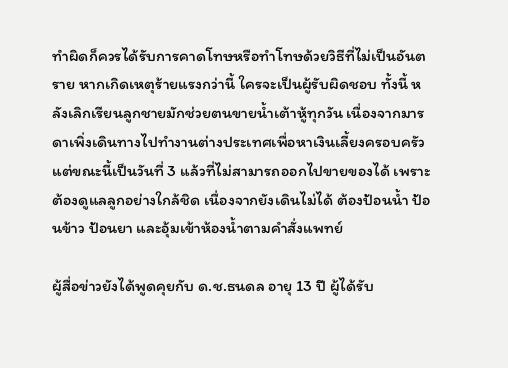ทำผิดก็ควรได้รับการคาดโทษหรือทำโทษด้วยวิธีที่ไม่เป็นอันตราย หากเกิดเหตุร้ายแรงกว่านี้ ใครจะเป็นผู้รับผิดชอบ ทั้งนี้ หลังเลิกเรียนลูกชายมักช่วยตนขายน้ำเต้าหู้ทุกวัน เนื่องจากมารดาเพิ่งเดินทางไปทำงานต่างประเทศเพื่อหาเงินเลี้ยงครอบครัว แต่ขณะนี้เป็นวันที่ 3 แล้วที่ไม่สามารถออกไปขายของได้ เพราะต้องดูแลลูกอย่างใกล้ชิด เนื่องจากยังเดินไม่ได้ ต้องป้อนน้ำ ป้อนข้าว ป้อนยา และอุ้มเข้าห้องน้ำตามคำสั่งแพทย์

ผู้สื่อข่าวยังได้พูดคุยกับ ด.ช.ธนดล อายุ 13 ปี ผู้ได้รับ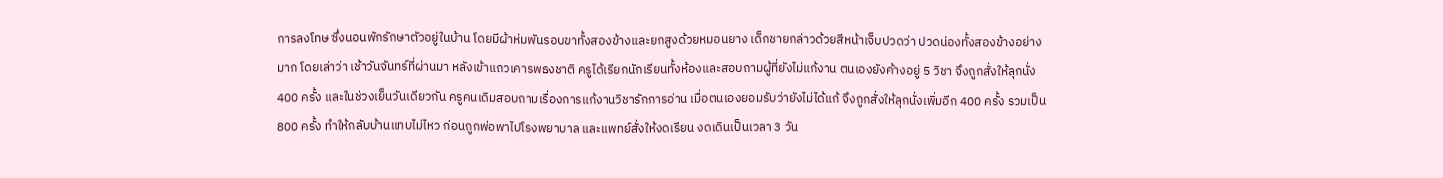การลงโทษ ซึ่งนอนพักรักษาตัวอยู่ในบ้าน โดยมีผ้าห่มพันรอบขาทั้งสองข้างและยกสูงด้วยหมอนยาง เด็กชายกล่าวด้วยสีหน้าเจ็บปวดว่า ปวดน่องทั้งสองข้างอย่างมาก โดยเล่าว่า เช้าวันจันทร์ที่ผ่านมา หลังเข้าแถวเคารพธงชาติ ครูได้เรียกนักเรียนทั้งห้องและสอบถามผู้ที่ยังไม่แก้งาน ตนเองยังค้างอยู่ 5 วิชา จึงถูกสั่งให้ลุกนั่ง 400 ครั้ง และในช่วงเย็นวันเดียวกัน ครูคนเดิมสอบถามเรื่องการแก้งานวิชารักการอ่าน เมื่อตนเองยอมรับว่ายังไม่ได้แก้ จึงถูกสั่งให้ลุกนั่งเพิ่มอีก 400 ครั้ง รวมเป็น 800 ครั้ง ทำให้กลับบ้านแทบไม่ไหว ก่อนถูกพ่อพาไปโรงพยาบาล และแพทย์สั่งให้งดเรียน งดเดินเป็นเวลา 3 วัน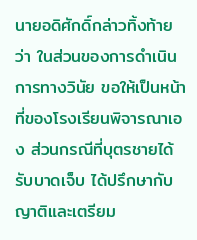นายอดิศักดิ์กล่าวทิ้งท้ายว่า ในส่วนของการดำเนินการทางวินัย ขอให้เป็นหน้าที่ของโรงเรียนพิจารณาเอง ส่วนกรณีที่บุตรชายได้รับบาดเจ็บ ได้ปรึกษากับญาติและเตรียม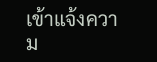เข้าแจ้งความ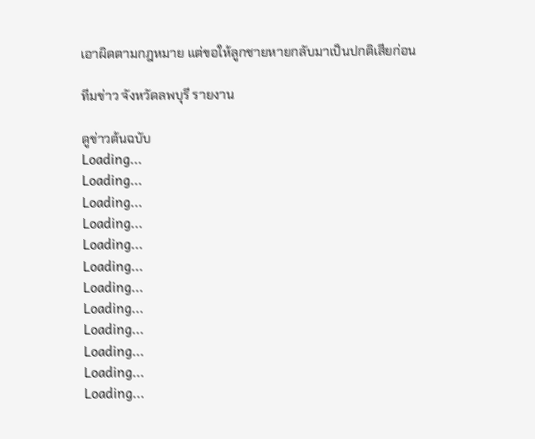เอาผิดตามกฎหมาย แต่ขอให้ลูกชายหายกลับมาเป็นปกติเสียก่อน

ทีมข่าว จังหวัดลพบุรี รายงาน

ดูข่าวต้นฉบับ
Loading...
Loading...
Loading...
Loading...
Loading...
Loading...
Loading...
Loading...
Loading...
Loading...
Loading...
Loading...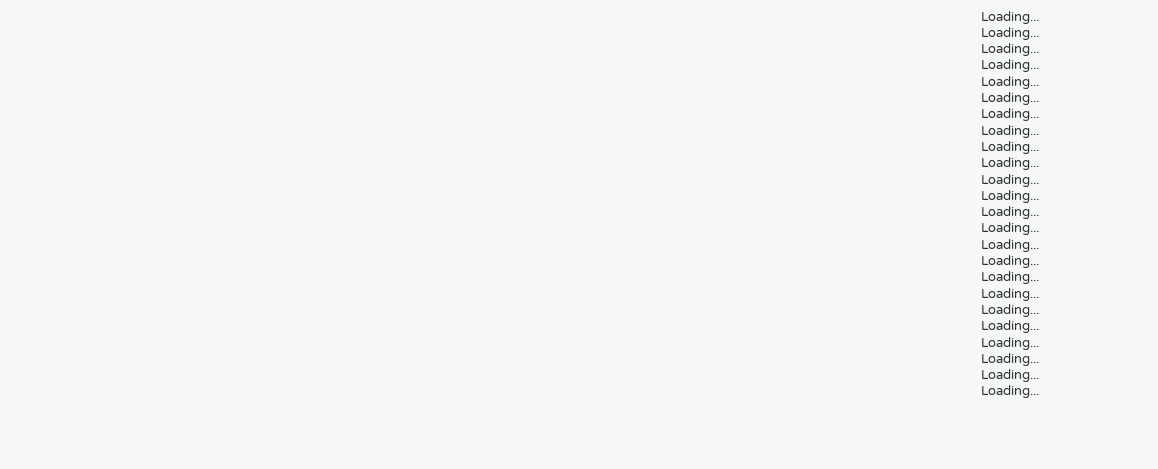Loading...
Loading...
Loading...
Loading...
Loading...
Loading...
Loading...
Loading...
Loading...
Loading...
Loading...
Loading...
Loading...
Loading...
Loading...
Loading...
Loading...
Loading...
Loading...
Loading...
Loading...
Loading...
Loading...
Loading...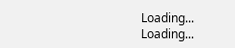Loading...
Loading...